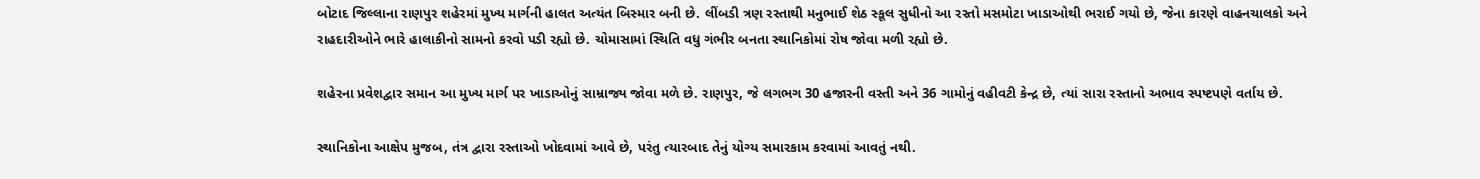બોટાદ જિલ્લાના રાણપુર શહેરમાં મુખ્ય માર્ગની હાલત અત્યંત બિસ્માર બની છે. લીંબડી ત્રણ રસ્તાથી મનુભાઈ શેઠ સ્કૂલ સુધીનો આ રસ્તો મસમોટા ખાડાઓથી ભરાઈ ગયો છે, જેના કારણે વાહનચાલકો અને રાહદારીઓને ભારે હાલાકીનો સામનો કરવો પડી રહ્યો છે. ચોમાસામાં સ્થિતિ વધુ ગંભીર બનતા સ્થાનિકોમાં રોષ જોવા મળી રહ્યો છે.

શહેરના પ્રવેશદ્વાર સમાન આ મુખ્ય માર્ગ પર ખાડાઓનું સામ્રાજ્ય જોવા મળે છે. રાણપુર, જે લગભગ 30 હજારની વસ્તી અને 36 ગામોનું વહીવટી કેન્દ્ર છે, ત્યાં સારા રસ્તાનો અભાવ સ્પષ્ટપણે વર્તાય છે.

સ્થાનિકોના આક્ષેપ મુજબ, તંત્ર દ્વારા રસ્તાઓ ખોદવામાં આવે છે, પરંતુ ત્યારબાદ તેનું યોગ્ય સમારકામ કરવામાં આવતું નથી.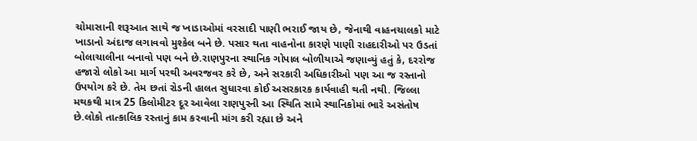ચોમાસાની શરૂઆત સાથે જ ખાડાઓમાં વરસાદી પાણી ભરાઈ જાય છે, જેનાથી વાહનચાલકો માટે ખાડાનો અંદાજ લગાવવો મુશ્કેલ બને છે. પસાર થતા વાહનોના કારણે પાણી રાહદારીઓ પર ઉડતાં બોલાચાલીના બનાવો પણ બને છે.રાણપુરના સ્થાનિક ગોપાલ બોળીયાએ જણાવ્યું હતું કે, દરરોજ હજારો લોકો આ માર્ગ પરથી અવરજવર કરે છે, અને સરકારી અધિકારીઓ પણ આ જ રસ્તાનો ઉપયોગ કરે છે. તેમ છતાં રોડની હાલત સુધારવા કોઈ અસરકારક કાર્યવાહી થતી નથી. જિલ્લા મથકથી માત્ર 25 કિલોમીટર દૂર આવેલા રાણપુરની આ સ્થિતિ સામે સ્થાનિકોમાં ભારે અસંતોષ છે.લોકો તાત્કાલિક રસ્તાનું કામ કરવાની માંગ કરી રહ્યા છે અને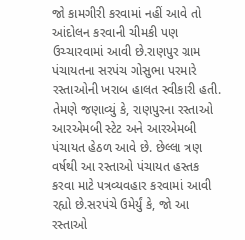જો કામગીરી કરવામાં નહીં આવે તો આંદોલન કરવાની ચીમકી પણ ઉચ્ચારવામાં આવી છે.રાણપુર ગ્રામ પંચાયતના સરપંચ ગોસુભા પરમારે રસ્તાઓની ખરાબ હાલત સ્વીકારી હતી. તેમણે જણાવ્યું કે, રાણપુરના રસ્તાઓ આરએમબી સ્ટેટ અને આરએમબી પંચાયત હેઠળ આવે છે. છેલ્લા ત્રણ વર્ષથી આ રસ્તાઓ પંચાયત હસ્તક કરવા માટે પત્રવ્યવહાર કરવામાં આવી રહ્યો છે.સરપંચે ઉમેર્યું કે, જો આ રસ્તાઓ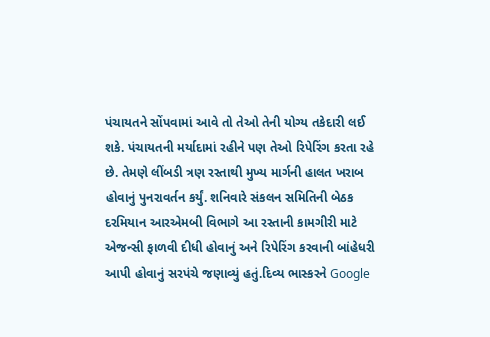પંચાયતને સોંપવામાં આવે તો તેઓ તેની યોગ્ય તકેદારી લઈ શકે. પંચાયતની મર્યાદામાં રહીને પણ તેઓ રિપેરિંગ કરતા રહે છે. તેમણે લીંબડી ત્રણ રસ્તાથી મુખ્ય માર્ગની હાલત ખરાબ હોવાનું પુનરાવર્તન કર્યું. શનિવારે સંકલન સમિતિની બેઠક દરમિયાન આરએમબી વિભાગે આ રસ્તાની કામગીરી માટે એજન્સી ફાળવી દીધી હોવાનું અને રિપેરિંગ કરવાની બાંહેધરી આપી હોવાનું સરપંચે જણાવ્યું હતું.દિવ્ય ભાસ્કરને Google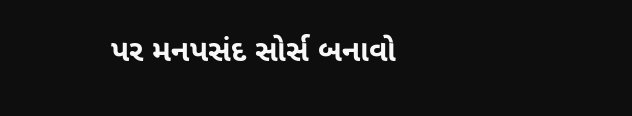પર મનપસંદ સોર્સ બનાવો